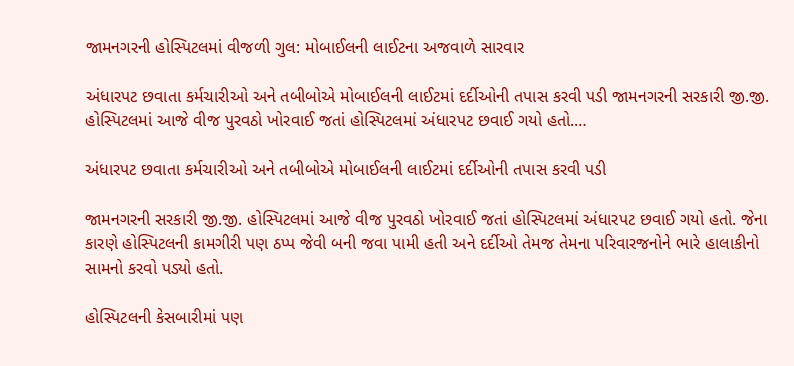જામનગરની હોસ્પિટલમાં વીજળી ગુલ: મોબાઈલની લાઈટના અજવાળે સારવાર

અંધારપટ છવાતા કર્મચારીઓ અને તબીબોએ મોબાઈલની લાઈટમાં દર્દીઓની તપાસ કરવી પડી જામનગરની સરકારી જી.જી. હોસ્પિટલમાં આજે વીજ પુરવઠો ખોરવાઈ જતાં હોસ્પિટલમાં અંધારપટ છવાઈ ગયો હતો.…

અંધારપટ છવાતા કર્મચારીઓ અને તબીબોએ મોબાઈલની લાઈટમાં દર્દીઓની તપાસ કરવી પડી

જામનગરની સરકારી જી.જી. હોસ્પિટલમાં આજે વીજ પુરવઠો ખોરવાઈ જતાં હોસ્પિટલમાં અંધારપટ છવાઈ ગયો હતો. જેના કારણે હોસ્પિટલની કામગીરી પણ ઠપ્પ જેવી બની જવા પામી હતી અને દર્દીઓ તેમજ તેમના પરિવારજનોને ભારે હાલાકીનો સામનો કરવો પડ્યો હતો.

હોસ્પિટલની કેસબારીમાં પણ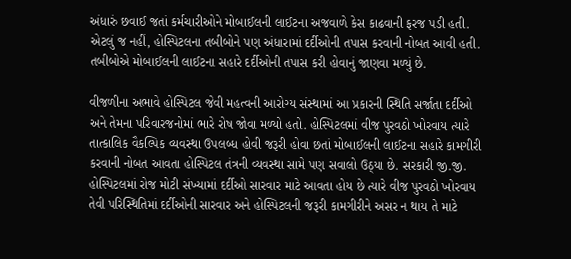અંધારું છવાઈ જતાં કર્મચારીઓને મોબાઈલની લાઈટના અજવાળે કેસ કાઢવાની ફરજ પડી હતી. એટલું જ નહીં, હોસ્પિટલના તબીબોને પણ અંધારામાં દર્દીઓની તપાસ કરવાની નોબત આવી હતી. તબીબોએ મોબાઈલની લાઈટના સહારે દર્દીઓની તપાસ કરી હોવાનું જાણવા મળ્યું છે.

વીજળીના અભાવે હોસ્પિટલ જેવી મહત્વની આરોગ્ય સંસ્થામાં આ પ્રકારની સ્થિતિ સર્જાતા દર્દીઓ અને તેમના પરિવારજનોમાં ભારે રોષ જોવા મળ્યો હતો. હોસ્પિટલમાં વીજ પુરવઠો ખોરવાય ત્યારે તાત્કાલિક વૈકલ્પિક વ્યવસ્થા ઉપલબ્ધ હોવી જરૂરી હોવા છતાં મોબાઈલની લાઈટના સહારે કામગીરી કરવાની નોબત આવતા હોસ્પિટલ તંત્રની વ્યવસ્થા સામે પણ સવાલો ઉઠ્યા છે. સરકારી જી.જી. હોસ્પિટલમાં રોજ મોટી સંખ્યામાં દર્દીઓ સારવાર માટે આવતા હોય છે ત્યારે વીજ પુરવઠો ખોરવાય તેવી પરિસ્થિતિમાં દર્દીઓની સારવાર અને હોસ્પિટલની જરૂરી કામગીરીને અસર ન થાય તે માટે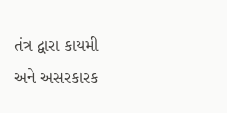તંત્ર દ્વારા કાયમી અને અસરકારક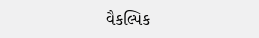વૈકલ્પિક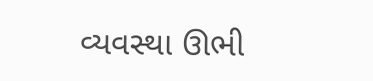વ્યવસ્થા ઊભી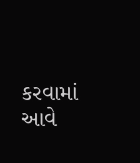કરવામાં આવે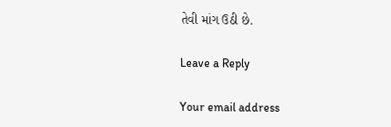તેવી માંગ ઉઠી છે.

Leave a Reply

Your email address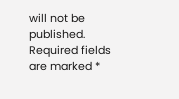will not be published. Required fields are marked *